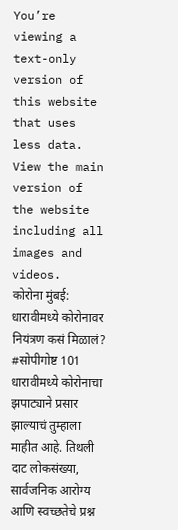You’re viewing a text-only version of this website that uses less data. View the main version of the website including all images and videos.
कोरोना मुंबई: धारावीमध्ये कोरोनावर नियंत्रण कसं मिळालं? #सोपीगोष्ट 101
धारावीमध्ये कोरोनाचा झपाट्याने प्रसार झाल्याचं तुम्हाला माहीत आहे. तिथली दाट लोकसंख्या, सार्वजनिक आरोग्य आणि स्वच्छतेचे प्रश्न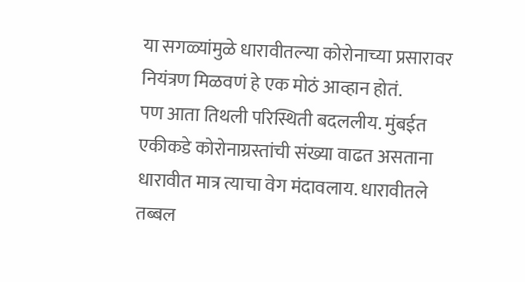या सगळ्यांमुळे धारावीतल्या कोरोनाच्या प्रसारावर नियंत्रण मिळवणं हे एक मोठं आव्हान होतं.
पण आता तिथली परिस्थिती बदललीय. मुंबईत एकीकडे कोरोनाग्रस्तांची संख्या वाढत असताना धारावीत मात्र त्याचा वेग मंदावलाय. धारावीतले तब्बल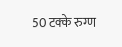50 टक्के रुग्ण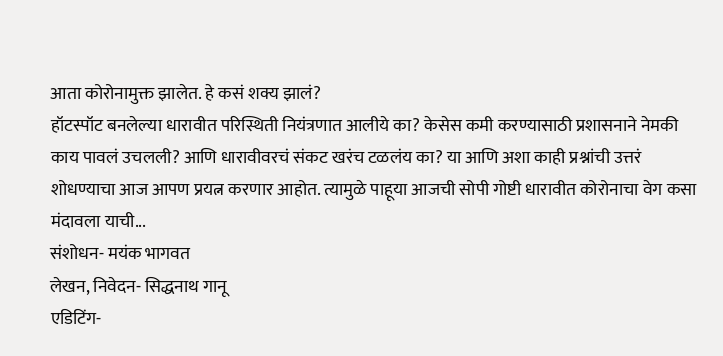आता कोरोनामुक्त झालेत. हे कसं शक्य झालं?
हॉटस्पॉट बनलेल्या धारावीत परिस्थिती नियंत्रणात आलीये का? केसेस कमी करण्यासाठी प्रशासनाने नेमकी काय पावलं उचलली? आणि धारावीवरचं संकट खरंच टळलंय का? या आणि अशा काही प्रश्नांची उत्तरं शोधण्याचा आज आपण प्रयत्न करणार आहोत. त्यामुळे पाहूया आजची सोपी गोष्टी धारावीत कोरोनाचा वेग कसा मंदावला याची...
संशोधन- मयंक भागवत
लेखन, निवेदन- सिद्धनाथ गानू
एडिटिंग-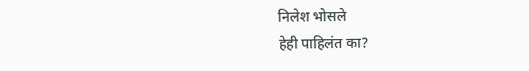निलेश भोसले
हेही पाहिलंत का?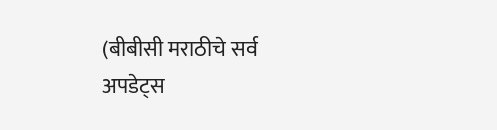(बीबीसी मराठीचे सर्व अपडेट्स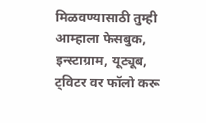मिळवण्यासाठी तुम्ही आम्हाला फेसबुक, इन्स्टाग्राम, यूट्यूब, ट्विटर वर फॉलो करू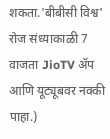शकता.'बीबीसी विश्व' रोज संध्याकाळी 7 वाजता JioTV ॲप आणि यूट्यूबवर नक्की पाहा.)